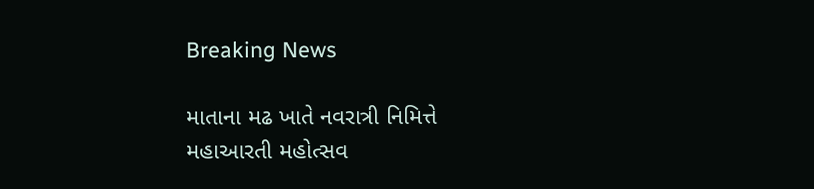Breaking News

માતાના મઢ ખાતે નવરાત્રી નિમિત્તે મહાઆરતી મહોત્સવ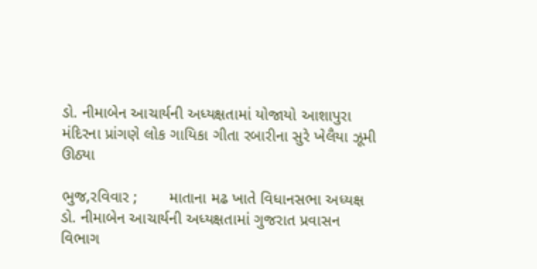ડો. નીમાબેન આચાર્યની અધ્યક્ષતામાં યોજાયો આશાપુરા મંદિરના પ્રાંગણે લોક ગાયિકા ગીતા રબારીના સુરે ખેલૈયા ઝૂમી ઊઠ્યા

ભુજ,રવિવાર ;       માતાના મઢ ખાતે વિધાનસભા અધ્યક્ષ ડો. નીમાબેન આચાર્યની અધ્યક્ષતામાં ગુજરાત પ્રવાસન વિભાગ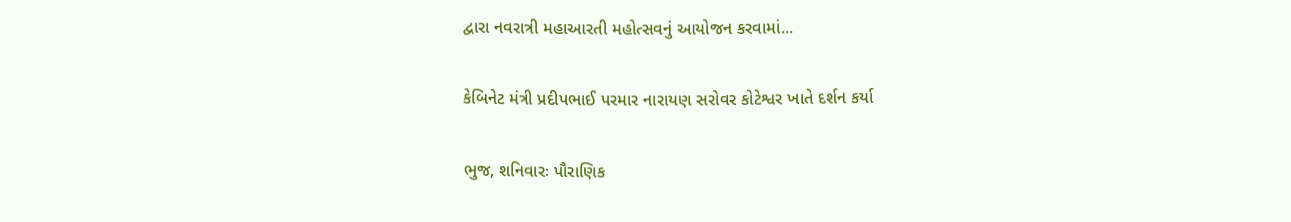દ્વારા નવરાત્રી મહાઆરતી મહોત્સવનું આયોજન કરવામાં...

કેબિનેટ મંત્રી પ્રદીપભાઈ પરમાર નારાયણ સરોવર કોટેશ્વર ખાતે દર્શન કર્યા

ભુજ, શનિવારઃ પૌરાણિક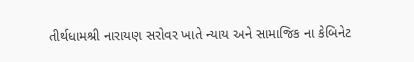તીર્થધામશ્રી નારાયણ સરોવર ખાતે ન્યાય અને સામાજિક ના કેબિનેટ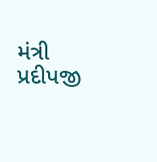મંત્રી પ્રદીપજી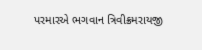પરમારએ ભગવાન ત્રિવીક્રમરાયજી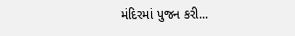મંદિરમાં પુજન કરી...